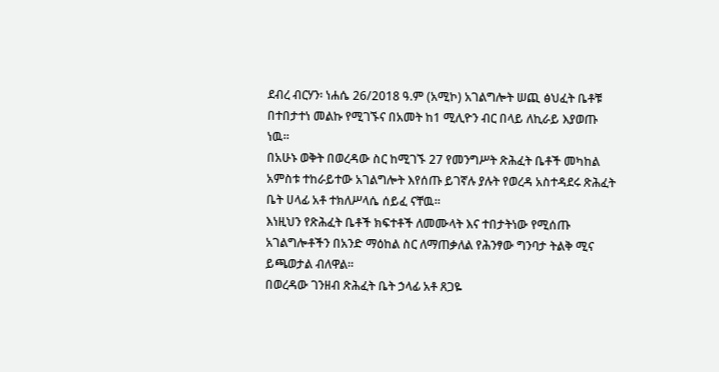ደብረ ብርሃን፡ ነሐሴ 26/2018 ዓ.ም (አሚኮ) አገልግሎት ሠጪ ፅህፈት ቤቶቹ በተበታተነ መልኩ የሚገኙና በአመት ከ1 ሚሊዮን ብር በላይ ለኪራይ እያወጡ ነዉ።
በአሁኑ ወቅት በወረዳው ስር ከሚገኙ 27 የመንግሥት ጽሕፈት ቤቶች መካከል አምስቱ ተከራይተው አገልግሎት እየሰጡ ይገኛሉ ያሉት የወረዳ አስተዳደሩ ጽሕፈት ቤት ሀላፊ አቶ ተክለሥላሴ ሰይፈ ናቸዉ።
እነዚህን የጽሕፈት ቤቶች ክፍተቶች ለመሙላት እና ተበታትነው የሚሰጡ አገልግሎቶችን በአንድ ማዕከል ስር ለማጠቃለል የሕንፃው ግንባታ ትልቅ ሚና ይጫወታል ብለዋል።
በወረዳው ገንዘብ ጽሕፈት ቤት ኃላፊ አቶ ጸጋዬ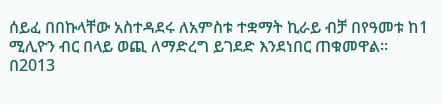ሰይፈ በበኩላቸው አስተዳደሩ ለአምስቱ ተቋማት ኪራይ ብቻ በየዓመቱ ከ1 ሚሊዮን ብር በላይ ወጪ ለማድረግ ይገደድ እንደነበር ጠቁመዋል።
በ2013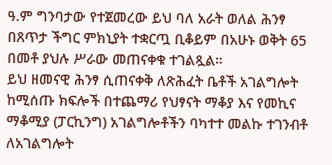ዓ.ም ግንባታው የተጀመረው ይህ ባለ አራት ወለል ሕንፃ በጸጥታ ችግር ምክኒያት ተቋርጧ ቢቆይም በአሁኑ ወቅት 65 በመቶ ያህሉ ሥራው መጠናቀቁ ተገልጿል።
ይህ ዘመናዊ ሕንፃ ሲጠናቀቅ ለጽሕፈት ቤቶች አገልግሎት ከሚሰጡ ክፍሎች በተጨማሪ የህፃናት ማቆያ እና የመኪና ማቆሚያ (ፓርኪንግ) አገልግሎቶችን ባካተተ መልኩ ተገንብቶ ለአገልግሎት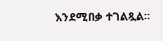እንደሚበቃ ተገልጿል።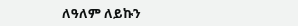ለዓለም ለይኩን